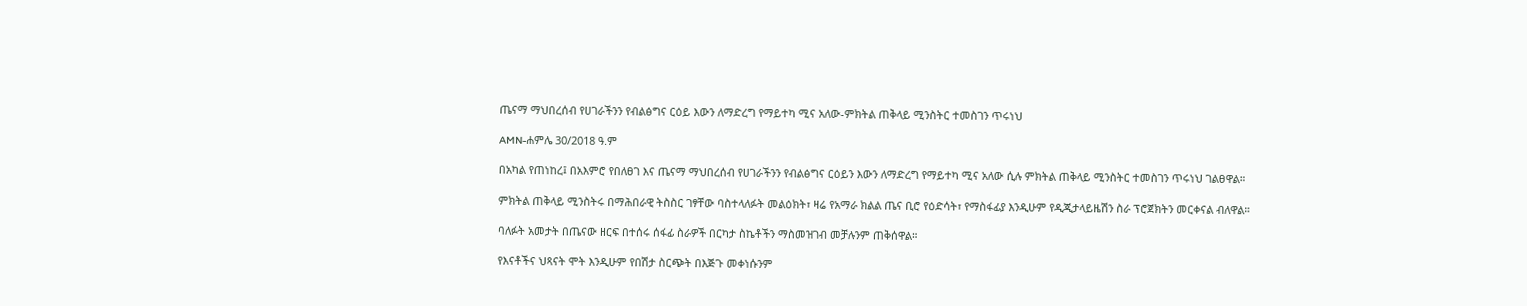ጤናማ ማህበረሰብ የሀገራችንን የብልፅግና ርዕይ እውን ለማድረግ የማይተካ ሚና አለው-ምክትል ጠቅላይ ሚንስትር ተመስገን ጥሩነህ

AMN-ሐምሌ 30/2018 ዓ.ም

በአካል የጠነከረ፤ በአእምሮ የበለፀገ እና ጤናማ ማህበረሰብ የሀገራችንን የብልፅግና ርዕይን እውን ለማድረግ የማይተካ ሚና አለው ሲሉ ምክትል ጠቅላይ ሚንስትር ተመስገን ጥሩነህ ገልፀዋል።

ምክትል ጠቅላይ ሚንስትሩ በማሕበራዊ ትስስር ገፃቸው ባስተላለፉት መልዕክት፣ ዛሬ የአማራ ክልል ጤና ቢሮ የዕድሳት፣ የማስፋፊያ እንዲሁም የዲጂታላይዜሽን ስራ ፕሮጀክትን መርቀናል ብለዋል።

ባለፉት አመታት በጤናው ዘርፍ በተሰሩ ሰፋፊ ስራዎች በርካታ ስኬቶችን ማስመዝገብ መቻሉንም ጠቅሰዋል።

የእናቶችና ህጻናት ሞት እንዲሁም የበሽታ ስርጭት በእጅጉ መቀነሱንም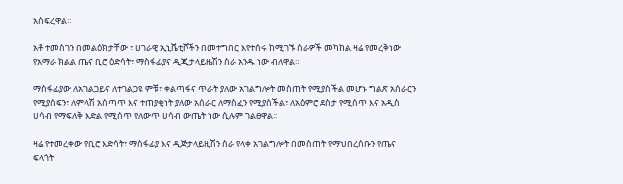አስፍረዋል።

አቶ ተመስገን በመልዕክታቸው ፣ ሀገራዊ ኢኒሼቲቮችን በመተግበር እየተሰሩ ከሚገኙ ስራዎች መካከል ዛሬ የመረቅነው የአማራ ክልል ጤና ቢሮ ዕድሳት፣ ማስፋፊያና ዲጂታላይዜሽን ስራ አንዱ ነው ብለዋል።

ማስፋፊያው ለአገልጋይና ለተገልጋዩ ምቹ፣ ቀልጣፋና ጥራት ያለው አገልግሎት መስጠት የሚያስችል መሆኑ ግልጽ አሰራርን የሚያሰፍን፣ ለምላሽ አሰጣጥ እና ተጠያቂነት ያለው አሰራር ለማስፈን የሚያስችል፣ ለአዕምሮ ደስታ የሚሰጥ እና አዲስ ሀሳብ የማፍለቅ እድል የሚሰጥ የለውጥ ሀሳብ ውጤት ነው ሲሉም ገልፀዋል፡፡

ዛሬ የተመረቀው የቢሮ እድሳት፣ ማስፋፊያ እና ዲጅታላይዚሽን ስራ የላቀ አገልግሎት በመስጠት የማህበረሰቡን የጤና ፍላጎት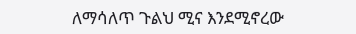ለማሳለጥ ጉልህ ሚና እንደሚኖረው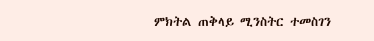ምክትል ጠቅላይ ሚንስትር ተመስገን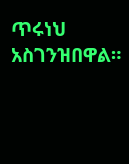ጥሩነህ አስገንዝበዋል።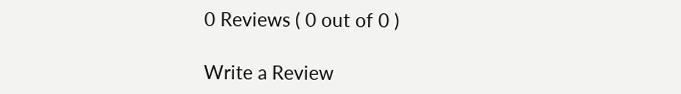0 Reviews ( 0 out of 0 )

Write a Review